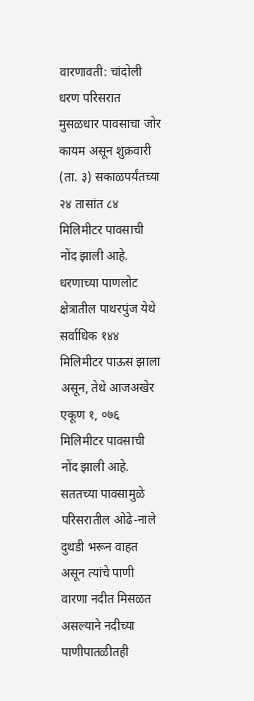वारणावती: चांदोली धरण परिसरात मुसळधार पावसाचा जोर कायम असून शुक्रवारी (ता. ३) सकाळपर्यंतच्या २४ तासांत ८४ मिलिमीटर पावसाची नोंद झाली आहे. धरणाच्या पाणलोट क्षेत्रातील पाथरपुंज येथे सर्वाधिक १४४ मिलिमीटर पाऊस झाला असून, तेथे आजअखेर एकूण १, ०७६ मिलिमीटर पावसाची नोंद झाली आहे.
सततच्या पावसामुळे परिसरातील ओढे-नाले दुथडी भरून वाहत असून त्यांचे पाणी वारणा नदीत मिसळत असल्याने नदीच्या पाणीपातळीतही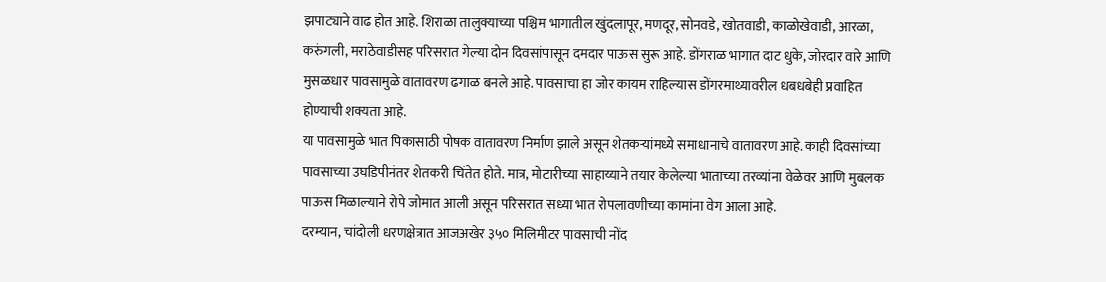झपाट्याने वाढ होत आहे. शिराळा तालुक्याच्या पश्चिम भागातील खुंदलापूर, मणदूर, सोनवडे, खोतवाडी, काळोखेवाडी, आरळा, करुंगली, मराठेवाडीसह परिसरात गेल्या दोन दिवसांपासून दमदार पाऊस सुरू आहे. डोंगराळ भागात दाट धुके, जोरदार वारे आणि मुसळधार पावसामुळे वातावरण ढगाळ बनले आहे. पावसाचा हा जोर कायम राहिल्यास डोंगरमाथ्यावरील धबधबेही प्रवाहित होण्याची शक्यता आहे.
या पावसामुळे भात पिकासाठी पोषक वातावरण निर्माण झाले असून शेतकऱ्यांमध्ये समाधानाचे वातावरण आहे. काही दिवसांच्या पावसाच्या उघडिपीनंतर शेतकरी चिंतेत होते. मात्र, मोटारीच्या साहाय्याने तयार केलेल्या भाताच्या तरव्यांना वेळेवर आणि मुबलक पाऊस मिळाल्याने रोपे जोमात आली असून परिसरात सध्या भात रोपलावणीच्या कामांना वेग आला आहे.
दरम्यान, चांदोली धरणक्षेत्रात आजअखेर ३५० मिलिमीटर पावसाची नोंद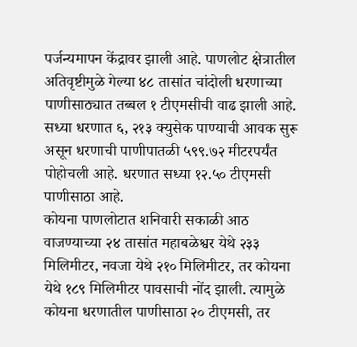पर्जन्यमापन केंद्रावर झाली आहे. पाणलोट क्षेत्रातील अतिवृष्टीमुळे गेल्या ४८ तासांत चांदोली धरणाच्या पाणीसाठ्यात तब्बल १ टीएमसीची वाढ झाली आहे. सध्या धरणात ६, २१३ क्युसेक पाण्याची आवक सुरू असून धरणाची पाणीपातळी ५९९.७२ मीटरपर्यंत पोहोचली आहे. धरणात सध्या १२.५० टीएमसी पाणीसाठा आहे.
कोयना पाणलोटात शनिवारी सकाळी आठ वाजण्याच्या २४ तासांत महाबळेश्वर येथे २३३ मिलिमीटर, नवजा येथे २१० मिलिमीटर, तर कोयना येथे १८९ मिलिमीटर पावसाची नोंद झाली. त्यामुळे कोयना धरणातील पाणीसाठा २० टीएमसी, तर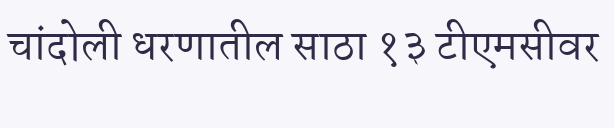चांदोली धरणातील साठा १३ टीएमसीवर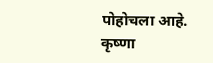पोहोचला आहे. कृष्णा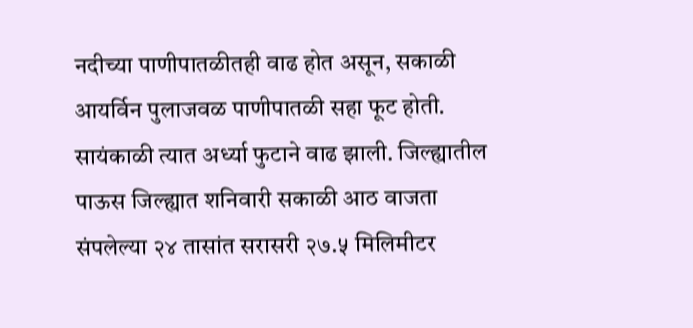नदीच्या पाणीपातळीतही वाढ होत असून, सकाळी आयर्विन पुलाजवळ पाणीपातळी सहा फूट होती. सायंकाळी त्यात अर्ध्या फुटाने वाढ झाली. जिल्ह्यातील पाऊस जिल्ह्यात शनिवारी सकाळी आठ वाजता संपलेल्या २४ तासांत सरासरी २७.५ मिलिमीटर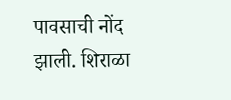पावसाची नोंद झाली. शिराळा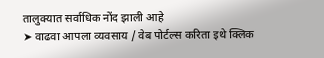तालुक्यात सर्वाधिक नोंद झाली आहे
➤ वाढवा आपला व्यवसाय / वेब पोर्टल्स करिता इथे क्लिक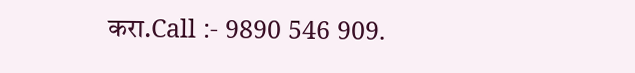करा.Call :- 9890 546 909.